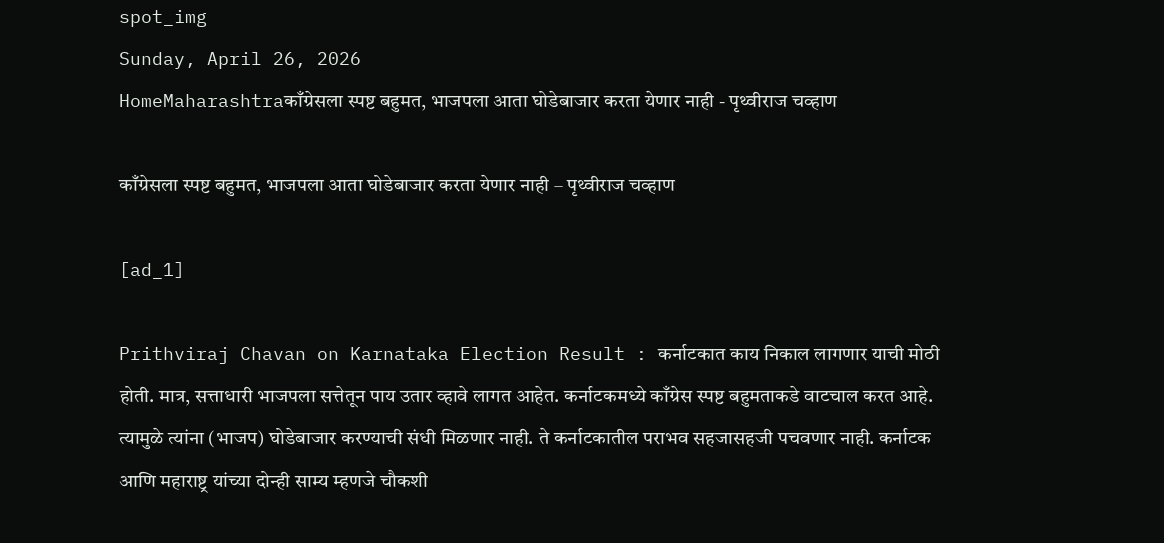spot_img
Sunday, April 26, 2026
HomeMaharashtraकाँग्रेसला स्पष्ट बहुमत, भाजपला आता घोडेबाजार करता येणार नाही - पृथ्वीराज चव्हाण

काँग्रेसला स्पष्ट बहुमत, भाजपला आता घोडेबाजार करता येणार नाही – पृथ्वीराज चव्हाण

[ad_1]

Prithviraj Chavan on Karnataka Election Result : कर्नाटकात काय निकाल लागणार याची मोठी होती. मात्र, सत्ताधारी भाजपला सत्तेतून पाय उतार व्हावे लागत आहेत. कर्नाटकमध्ये काँग्रेस स्पष्ट बहुमताकडे वाटचाल करत आहे. त्यामुळे त्यांना (भाजप) घोडेबाजार करण्याची संधी मिळणार नाही. ते कर्नाटकातील पराभव सहजासहजी पचवणार नाही. कर्नाटक आणि महाराष्ट्र यांच्या दोन्ही साम्य म्हणजे चौकशी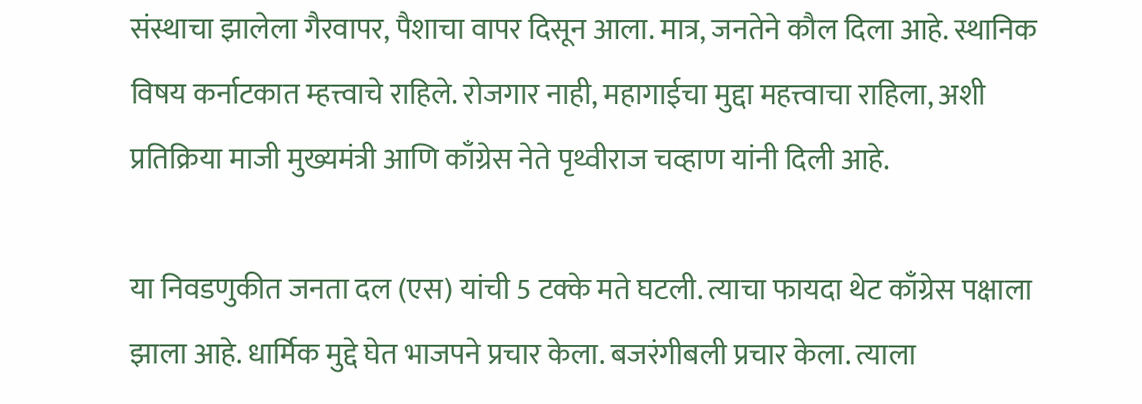संस्थाचा झालेला गैरवापर, पैशाचा वापर दिसून आला. मात्र, जनतेने कौल दिला आहे. स्थानिक विषय कर्नाटकात म्हत्त्वाचे राहिले. रोजगार नाही, महागाईचा मुद्दा महत्त्वाचा राहिला, अशी प्रतिक्रिया माजी मुख्यमंत्री आणि काँग्रेस नेते पृथ्वीराज चव्हाण यांनी दिली आहे.

या निवडणुकीत जनता दल (एस) यांची 5 टक्के मते घटली. त्याचा फायदा थेट काँग्रेस पक्षाला झाला आहे. धार्मिक मुद्दे घेत भाजपने प्रचार केला. बजरंगीबली प्रचार केला. त्याला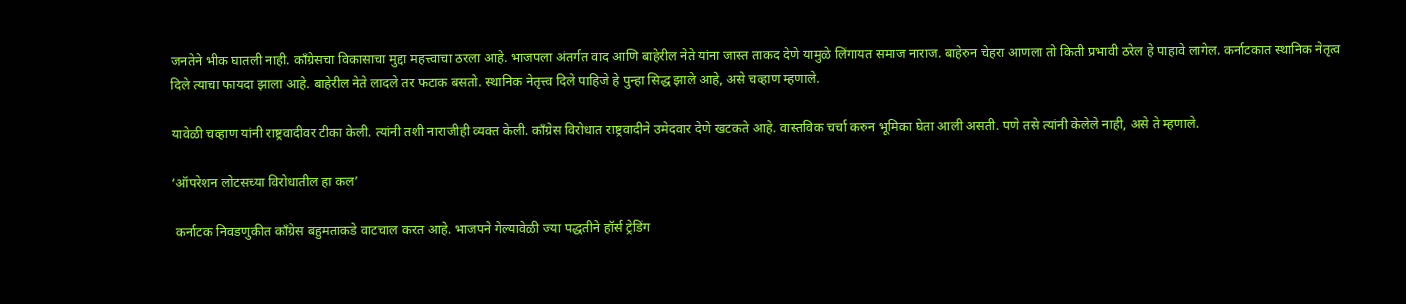जनतेने भीक घातली नाही. काँग्रेसचा विकासाचा मुद्दा महत्त्वाचा ठरला आहे. भाजपला अंतर्गत वाद आणि बाहेरील नेते यांना जास्त ताकद देणे यामुळे लिंगायत समाज नाराज. बाहेरुन चेहरा आणला तो किती प्रभावी ठरेल हे पाहावे लागेल. कर्नाटकात स्थानिक नेतृत्व दिले त्याचा फायदा झाला आहे. बाहेरील नेते लादले तर फटाक बसतो. स्थानिक नेतृत्त्व दिले पाहिजे हे पुन्हा सिद्ध झाले आहे, असे चव्हाण म्हणाले.

यावेळी चव्हाण यांनी राष्ट्रवादीवर टीका केली. त्यांनी तशी नाराजीही व्यक्त केली. काँग्रेस विरोधात राष्ट्रवादीने उमेदवार देणे खटकते आहे. वास्तविक चर्चा करुन भूमिका घेता आली असती. पणे तसे त्यांनी केलेले नाही, असे ते म्हणाले.

‘ऑपरेशन लोटसच्या विरोधातील हा कल’

 कर्नाटक निवडणुकीत काँग्रेस बहुमताकडे वाटचाल करत आहे. भाजपने गेल्यावेळी ज्या पद्धतीने हॉर्स ट्रेडिंग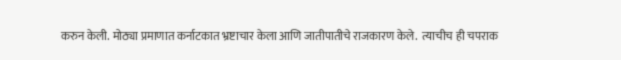करुन केली. मोठ्या प्रमाणात कर्नाटकात भ्रष्टाचार केला आणि जातीपातीचे राजकारण केले.  त्याचीच ही चपराक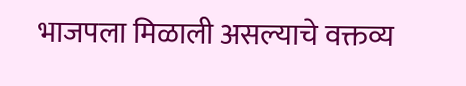भाजपला मिळाली असल्याचे वक्तव्य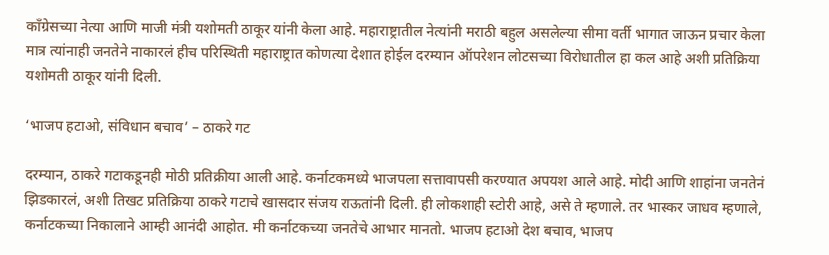काँग्रेसच्या नेत्या आणि माजी मंत्री यशोमती ठाकूर यांनी केला आहे. महाराष्ट्रातील नेत्यांनी मराठी बहुल असलेल्या सीमा वर्ती भागात जाऊन प्रचार केला मात्र त्यांनाही जनतेने नाकारलं हीच परिस्थिती महाराष्ट्रात कोणत्या देशात होईल दरम्यान ऑपरेशन लोटसच्या विरोधातील हा कल आहे अशी प्रतिक्रिया यशोमती ठाकूर यांनी दिली.

‘भाजप हटाओ, संविधान बचाव’ – ठाकरे गट

दरम्यान, ठाकरे गटाकडूनही मोठी प्रतिक्रीया आली आहे. कर्नाटकमध्ये भाजपला सत्तावापसी करण्यात अपयश आले आहे. मोदी आणि शाहांना जनतेनं झिडकारलं, अशी तिखट प्रतिक्रिया ठाकरे गटाचे खासदार संजय राऊतांनी दिली. ही लोकशाही स्टोरी आहे, असे ते म्हणाले. तर भास्कर जाधव म्हणाले, कर्नाटकच्या निकालाने आम्ही आनंदी आहोत. मी कर्नाटकच्या जनतेचे आभार मानतो. भाजप हटाओ देश बचाव, भाजप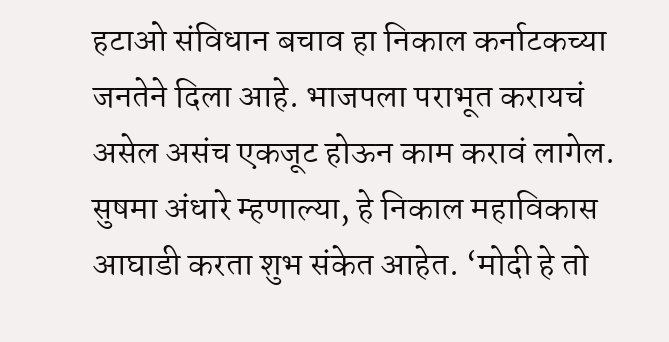हटाओ संविधान बचाव हा निकाल कर्नाटकच्या जनतेने दिला आहे. भाजपला पराभूत करायचं असेल असंच एकजूट होऊन काम करावं लागेल. सुषमा अंधारे म्हणाल्या, हे निकाल महाविकास आघाडी करता शुभ संकेत आहेत. ‘मोदी हे तो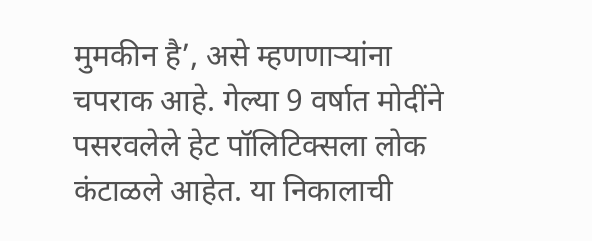मुमकीन है’, असे म्हणणाऱ्यांना चपराक आहे. गेल्या 9 वर्षात मोदींने पसरवलेले हेट पॉलिटिक्सला लोक कंटाळले आहेत. या निकालाची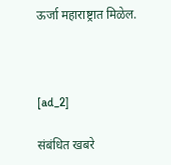ऊर्जा महाराष्ट्रात मिळेल.



[ad_2]

संबंधित खबरे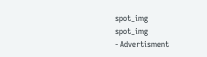spot_img
spot_img
- Advertisment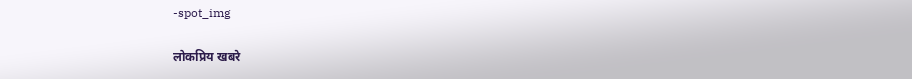-spot_img

लोकप्रिय खबरे